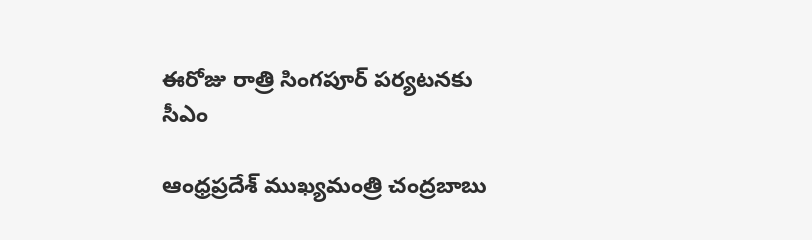ఈరోజు రాత్రి సింగపూర్ పర్యటనకు సీఎం

ఆంధ్రప్రదేశ్ ముఖ్యమంత్రి చంద్రబాబు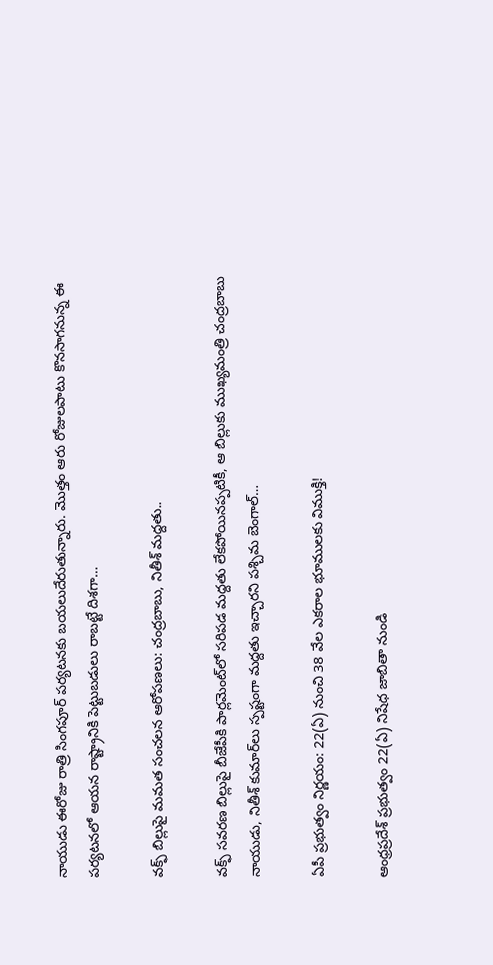నాయుడు ఈరోజు రాత్రి సింగపూర్ పర్యటనకు బయలుదేరుతున్నారు. మొత్తం ఆరు రోజులపాటు కొనసాగనున్న ఈ పర్యటనలో ఆయన రాష్ట్రానికి పెట్టుబడులు రాబట్టే దిశగా…

వక్ఫ్ బిల్లుపై మమత సంచలన ఆరోపణలు: చంద్రబాబు, నితీశ్ మద్దతు..

వక్ఫ్ సవరణ బిల్లుపై బీజేపీకి పార్లమెంట్‌లో సరిపడ మద్దతు లేకపోయినప్పటికీ, ఆ బిల్లుకు ముఖ్యమంత్రి చంద్రబాబు నాయుడు, నితీశ్ కుమార్‌లు స్పష్టంగా మద్దతు ఇచ్చారని పశ్చిమ బెంగాల్…

ఏపీ ప్రభుత్వం నిర్ణయం: 22(ఏ) నుంచి 38 వేల ఎకరాల భూములకు విముక్తి!

ఆంధ్రప్రదేశ్ ప్రభుత్వం 22(ఏ) నిషేధ జాబితా నుండి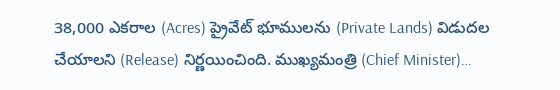38,000 ఎకరాల (Acres) ప్రైవేట్ భూములను (Private Lands) విడుదల చేయాలని (Release) నిర్ణయించింది. ముఖ్యమంత్రి (Chief Minister)…